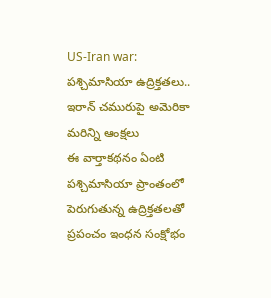US-Iran war: పశ్చిమాసియా ఉద్రిక్తతలు.. ఇరాన్ చమురుపై అమెరికా మరిన్ని ఆంక్షలు
ఈ వార్తాకథనం ఏంటి
పశ్చిమాసియా ప్రాంతంలో పెరుగుతున్న ఉద్రిక్తతలతో ప్రపంచం ఇంధన సంక్షోభం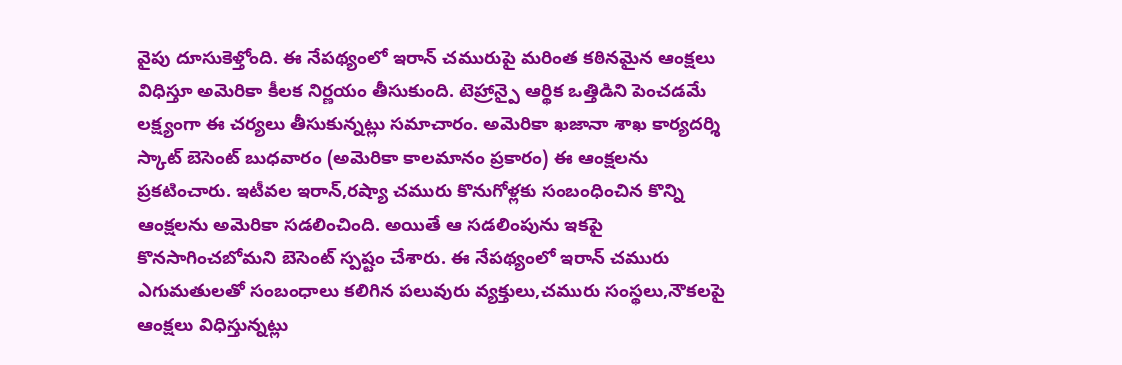వైపు దూసుకెళ్తోంది. ఈ నేపథ్యంలో ఇరాన్ చమురుపై మరింత కఠినమైన ఆంక్షలు విధిస్తూ అమెరికా కీలక నిర్ణయం తీసుకుంది. టెహ్రాన్పై ఆర్థిక ఒత్తిడిని పెంచడమే లక్ష్యంగా ఈ చర్యలు తీసుకున్నట్లు సమాచారం. అమెరికా ఖజానా శాఖ కార్యదర్శి స్కాట్ బెసెంట్ బుధవారం (అమెరికా కాలమానం ప్రకారం) ఈ ఆంక్షలను ప్రకటించారు. ఇటీవల ఇరాన్,రష్యా చమురు కొనుగోళ్లకు సంబంధించిన కొన్ని ఆంక్షలను అమెరికా సడలించింది. అయితే ఆ సడలింపును ఇకపై కొనసాగించబోమని బెసెంట్ స్పష్టం చేశారు. ఈ నేపథ్యంలో ఇరాన్ చమురు ఎగుమతులతో సంబంధాలు కలిగిన పలువురు వ్యక్తులు,చమురు సంస్థలు,నౌకలపై ఆంక్షలు విధిస్తున్నట్లు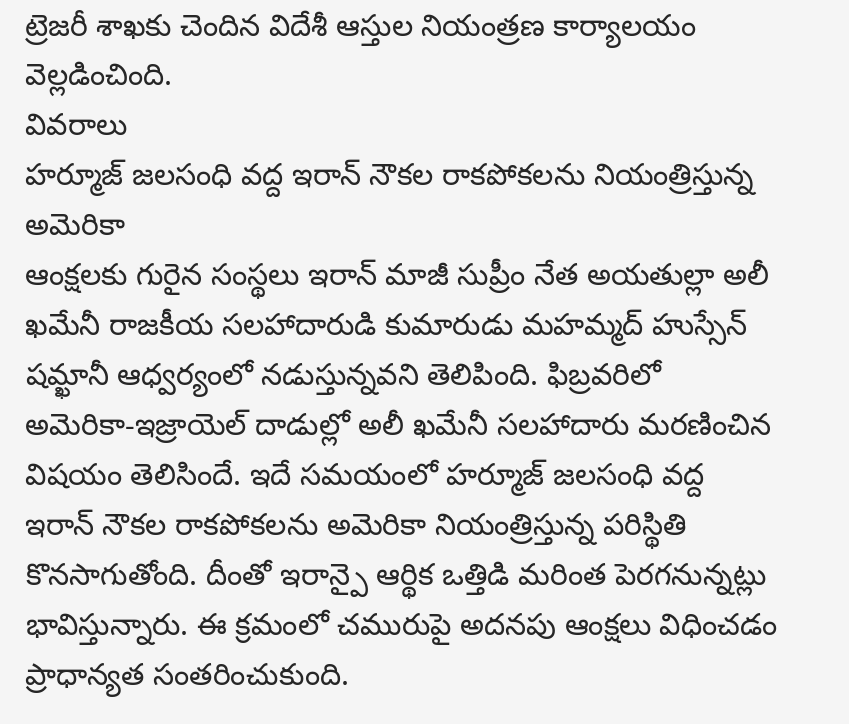ట్రెజరీ శాఖకు చెందిన విదేశీ ఆస్తుల నియంత్రణ కార్యాలయం వెల్లడించింది.
వివరాలు
హర్మూజ్ జలసంధి వద్ద ఇరాన్ నౌకల రాకపోకలను నియంత్రిస్తున్న అమెరికా
ఆంక్షలకు గురైన సంస్థలు ఇరాన్ మాజీ సుప్రీం నేత అయతుల్లా అలీ ఖమేనీ రాజకీయ సలహాదారుడి కుమారుడు మహమ్మద్ హుస్సేన్ షమ్ఖానీ ఆధ్వర్యంలో నడుస్తున్నవని తెలిపింది. ఫిబ్రవరిలో అమెరికా-ఇజ్రాయెల్ దాడుల్లో అలీ ఖమేనీ సలహాదారు మరణించిన విషయం తెలిసిందే. ఇదే సమయంలో హర్మూజ్ జలసంధి వద్ద ఇరాన్ నౌకల రాకపోకలను అమెరికా నియంత్రిస్తున్న పరిస్థితి కొనసాగుతోంది. దీంతో ఇరాన్పై ఆర్థిక ఒత్తిడి మరింత పెరగనున్నట్లు భావిస్తున్నారు. ఈ క్రమంలో చమురుపై అదనపు ఆంక్షలు విధించడం ప్రాధాన్యత సంతరించుకుంది.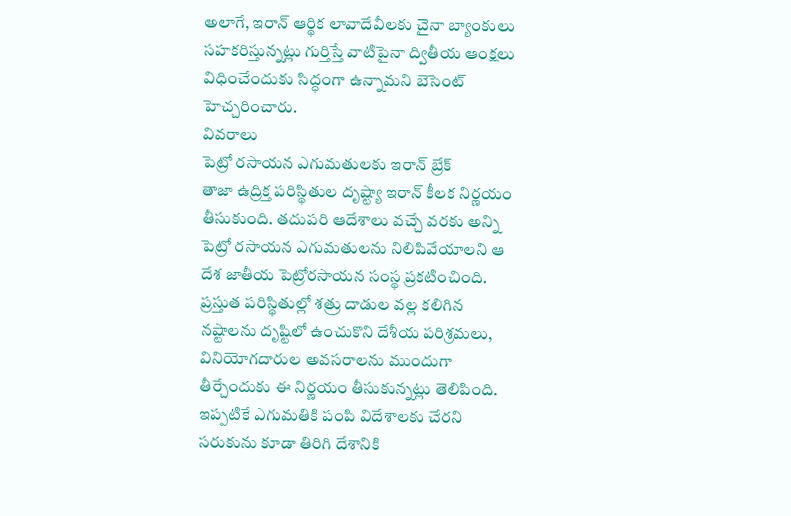అలాగే, ఇరాన్ ఆర్థిక లావాదేవీలకు చైనా బ్యాంకులు సహకరిస్తున్నట్లు గుర్తిస్తే వాటిపైనా ద్వితీయ ఆంక్షలు విధించేందుకు సిద్ధంగా ఉన్నామని బెసెంట్ హెచ్చరించారు.
వివరాలు
పెట్రో రసాయన ఎగుమతులకు ఇరాన్ బ్రేక్
తాజా ఉద్రిక్త పరిస్థితుల దృష్ట్యా ఇరాన్ కీలక నిర్ణయం తీసుకుంది. తదుపరి ఆదేశాలు వచ్చే వరకు అన్ని పెట్రో రసాయన ఎగుమతులను నిలిపివేయాలని ఆ దేశ జాతీయ పెట్రోరసాయన సంస్థ ప్రకటించింది. ప్రస్తుత పరిస్థితుల్లో శత్రు దాడుల వల్ల కలిగిన నష్టాలను దృష్టిలో ఉంచుకొని దేశీయ పరిశ్రమలు, వినియోగదారుల అవసరాలను ముందుగా తీర్చేందుకు ఈ నిర్ణయం తీసుకున్నట్లు తెలిపింది. ఇప్పటికే ఎగుమతికి పంపి విదేశాలకు చేరని సరుకును కూడా తిరిగి దేశానికి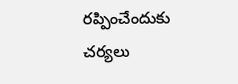రప్పించేందుకు చర్యలు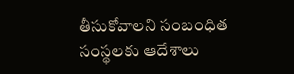తీసుకోవాలని సంబంధిత సంస్థలకు ఆదేశాలు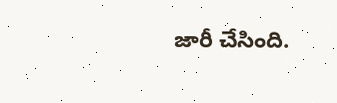జారీ చేసింది.